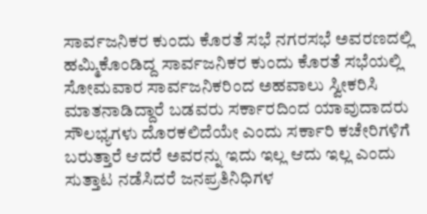ಸಾರ್ವಜನಿಕರ ಕುಂದು ಕೊರತೆ ಸಭೆ ನಗರಸಭೆ ಅವರಣದಲ್ಲಿ ಹಮ್ಮಿಕೊಂಡಿದ್ದ ಸಾರ್ವಜನಿಕರ ಕುಂದು ಕೊರತೆ ಸಭೆಯಲ್ಲಿ ಸೋಮವಾರ ಸಾರ್ವಜನಿಕರಿಂದ ಅಹವಾಲು ಸ್ವೀಕರಿಸಿ ಮಾತನಾಡಿದ್ದಾರೆ ಬಡವರು ಸರ್ಕಾರದಿಂದ ಯಾವುದಾದರು ಸೌಲಭ್ಯಗಳು ದೊರಕಲಿದೆಯೇ ಎಂದು ಸರ್ಕಾರಿ ಕಚೇರಿಗಳಿಗೆ ಬರುತ್ತಾರೆ ಆದರೆ ಅವರನ್ನು ಇದು ಇಲ್ಲ ಆದು ಇಲ್ಲ ಎಂದು ಸುತ್ತಾಟ ನಡೆಸಿದರೆ ಜನಪ್ರತಿನಿಧಿಗಳ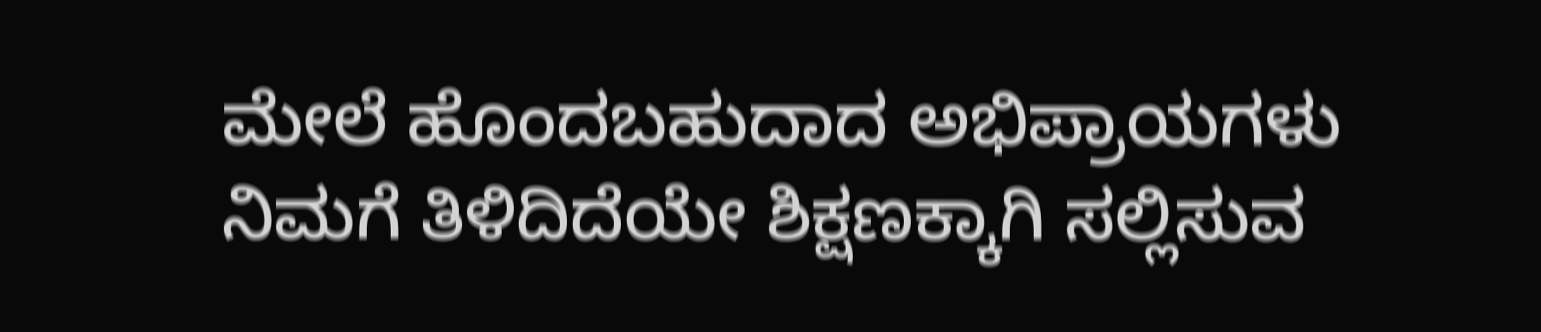ಮೇಲೆ ಹೊಂದಬಹುದಾದ ಅಭಿಪ್ರಾಯಗಳು ನಿಮಗೆ ತಿಳಿದಿದೆಯೇ ಶಿಕ್ಷಣಕ್ಕಾಗಿ ಸಲ್ಲಿಸುವ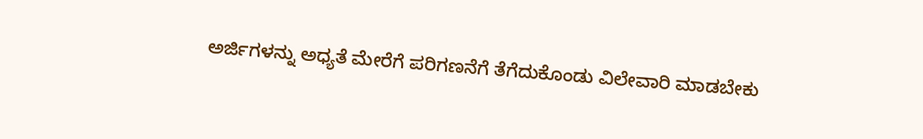ಅರ್ಜಿಗಳನ್ನು ಅಧ್ಯತೆ ಮೇರೆಗೆ ಪರಿಗಣನೆಗೆ ತೆಗೆದುಕೊಂಡು ವಿಲೇವಾರಿ ಮಾಡಬೇಕು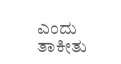ಎಂದು ತಾಕೀತು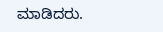ಮಾಡಿದರು.